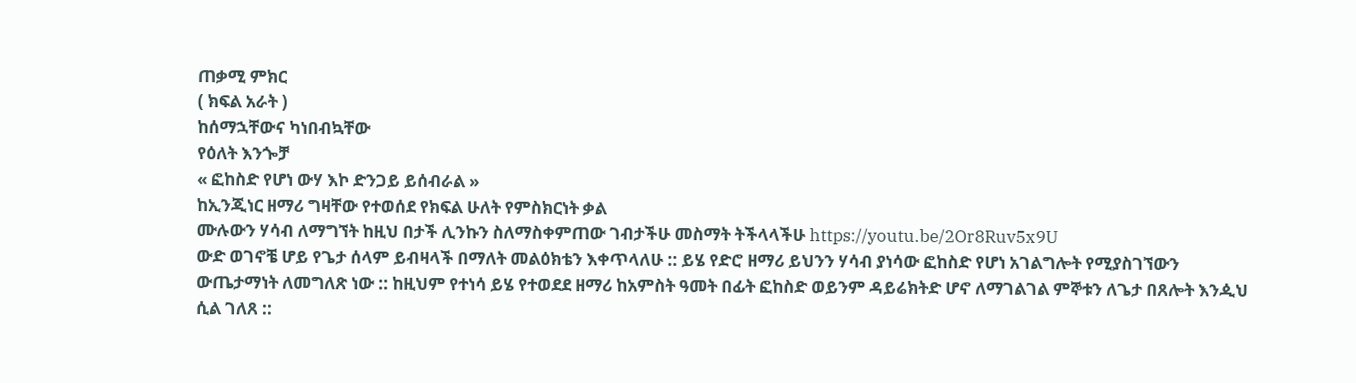ጠቃሚ ምክር
( ክፍል አራት )
ከሰማኋቸውና ካነበብኳቸው
የዕለት እንጐቻ
« ፎከስድ የሆነ ውሃ እኮ ድንጋይ ይሰብራል »
ከኢንጂነር ዘማሪ ግዛቸው የተወሰደ የክፍል ሁለት የምስክርነት ቃል
ሙሉውን ሃሳብ ለማግኘት ከዚህ በታች ሊንኩን ስለማስቀምጠው ገብታችሁ መስማት ትችላላችሁ https://youtu.be/2Or8Ruv5x9U
ውድ ወገኖቼ ሆይ የጌታ ሰላም ይብዛላች በማለት መልዕክቴን እቀጥላለሁ :: ይሄ የድሮ ዘማሪ ይህንን ሃሳብ ያነሳው ፎከስድ የሆነ አገልግሎት የሚያስገኘውን ውጤታማነት ለመግለጽ ነው :: ከዚህም የተነሳ ይሄ የተወደደ ዘማሪ ከአምስት ዓመት በፊት ፎከስድ ወይንም ዳይሬክትድ ሆኖ ለማገልገል ምኞቱን ለጌታ በጸሎት እንዺህ ሲል ገለጸ ::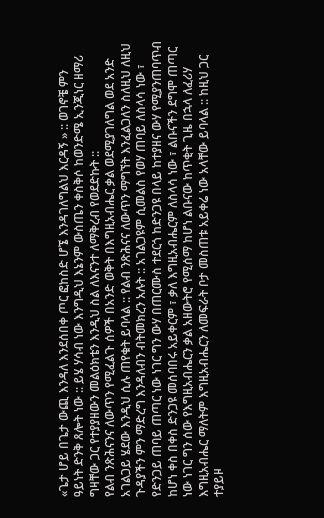«ጌታ ሆይ በጌታ ውጪ እንዳለ እንደሰበቀ ጦር ፎከስድ ሆኜ እንዳገለግልህ እርዳኝ » :: ወገኖቼ ምን ዓይነት ድንቅ ጸሎት ነው :: ይሄ ሃሳብ ነው እንግዲህ እኔንም ውስጤን ቀስቅሶ ከወንድሜ ኢንጂነር ዘማሪ ግዛቸው ጋር የተያያዘውን መልዕክቴን እንዲህ ስል ለእናንተ ለማቅረብ የወደድኩት ::
የልብ ንጽሕናንና ለውጥን የሚፈልጉ ሰዎች በአንድ ወቅት በእግዚአብሔር ቃል ወደሚያገለግል ወደ አንድ አገልጋይ ሄደው እንዲህ ሲሉ ጠየቁት ይባላል :: የልብ ንጽሕናና ለውጥን ማግኘት እንፈልጋለን ስለዚህ ለዚህ ጉዳያችን ምን ማድረግ እንዳለብን ብትመክረን አሉት :: አገልጋዩም ሲመልስ የወሃ ጠባይ ለስላሳ ነው ፣ የድንጋይ ጠባይ ጠጣር ነው ነገር ግን ውሃ በጠርሙስ ተደርጎ ከድንጋዩ በላይ ከተያዘና ውሃ የሚያንጠባጥብ ከሆነ ቀስ በቀስ ድንጋዩ መሰባበሩ አይቀርም ፣ ቃለ እግዚአብሔርም ለስላሳ ነው ፣ ልቡናችን ደግሞ ጠጣር ነው ነገር ግን ሰው የእግዚአብሔርን ቃል አዘውትሮ የሚሰማ ከሆነ ልቡናው ከጥቂት ጊዜ በኋላ ለፈሪሃ እግዚአብሔር ማለትም እግዚአብሔርን ለመፍራት ቦታ መስጠቱ አይቀሬ ነው አላቸው ይባላል :: ከዚህ ጋር ተያይዞ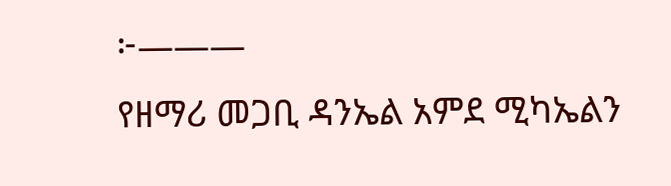፦———
የዘማሪ መጋቢ ዳንኤል አምደ ሚካኤልን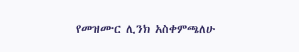የመዝሙር ሊንክ አስቀምጫለሁ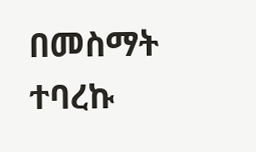በመስማት ተባረኩ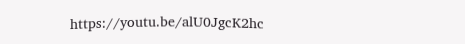https://youtu.be/alU0JgcK2hc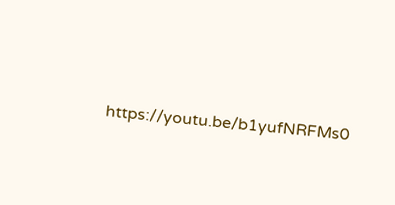https://youtu.be/b1yufNRFMs0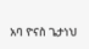አባ ዮናስ ጌታነህ